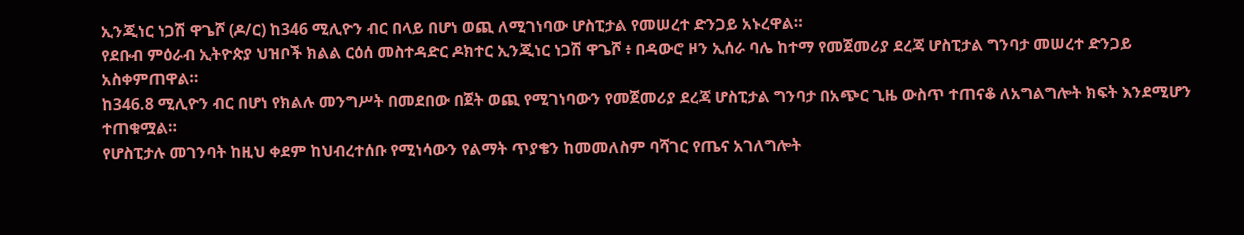ኢንጂነር ነጋሽ ዋጌሾ (ዶ/ር) ከ346 ሚሊዮን ብር በላይ በሆነ ወጪ ለሚገነባው ሆስፒታል የመሠረተ ድንጋይ አኑረዋል።
የደቡብ ምዕራብ ኢትዮጵያ ህዝቦች ክልል ርዕሰ መስተዳድር ዶክተር ኢንጂነር ነጋሽ ዋጌሾ ፥ በዳውሮ ዞን ኢሰራ ባሌ ከተማ የመጀመሪያ ደረጃ ሆስፒታል ግንባታ መሠረተ ድንጋይ አስቀምጠዋል።
ከ346.8 ሚሊዮን ብር በሆነ የክልሉ መንግሥት በመደበው በጀት ወጪ የሚገነባውን የመጀመሪያ ደረጃ ሆስፒታል ግንባታ በአጭር ጊዜ ውስጥ ተጠናቆ ለአግልግሎት ክፍት እንደሚሆን ተጠቁሟል።
የሆስፒታሉ መገንባት ከዚህ ቀደም ከህብረተሰቡ የሚነሳውን የልማት ጥያቄን ከመመለስም ባሻገር የጤና አገለግሎት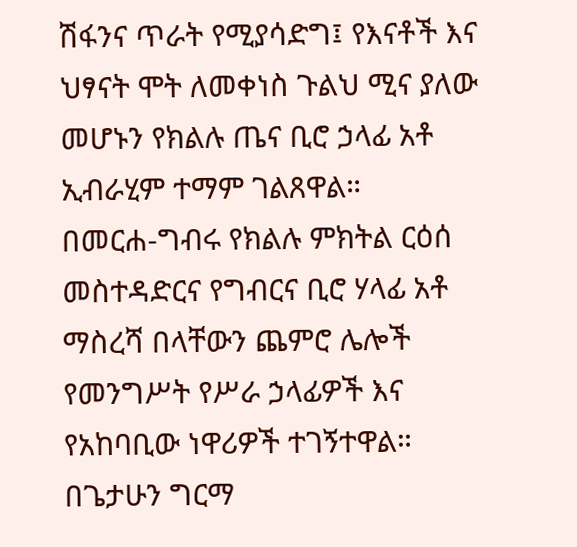ሽፋንና ጥራት የሚያሳድግ፤ የእናቶች እና ህፃናት ሞት ለመቀነስ ጉልህ ሚና ያለው መሆኑን የክልሉ ጤና ቢሮ ኃላፊ አቶ ኢብራሂም ተማም ገልጸዋል።
በመርሐ-ግብሩ የክልሉ ምክትል ርዕሰ መስተዳድርና የግብርና ቢሮ ሃላፊ አቶ ማስረሻ በላቸውን ጨምሮ ሌሎች የመንግሥት የሥራ ኃላፊዎች እና የአከባቢው ነዋሪዎች ተገኝተዋል።
በጌታሁን ግርማ